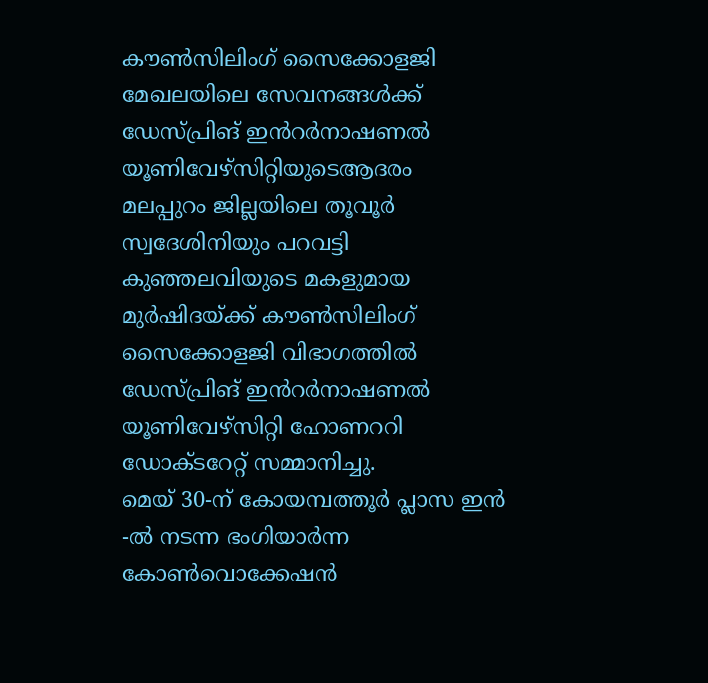കൗൺസിലിംഗ് സൈക്കോളജി മേഖലയിലെ സേവനങ്ങൾക്ക് ഡേസ്പ്രിങ് ഇൻറർനാഷണൽ യൂണിവേഴ്സിറ്റിയുടെആദരം
മലപ്പുറം ജില്ലയിലെ തൂവൂർ സ്വദേശിനിയും പറവട്ടി കുഞ്ഞലവിയുടെ മകളുമായ മുർഷിദയ്ക്ക് കൗൺസിലിംഗ് സൈക്കോളജി വിഭാഗത്തിൽ ഡേസ്പ്രിങ് ഇൻറർനാഷണൽ യൂണിവേഴ്സിറ്റി ഹോണററി ഡോക്ടറേറ്റ് സമ്മാനിച്ചു.
മെയ് 30-ന് കോയമ്പത്തൂർ പ്ലാസ ഇൻ -ൽ നടന്ന ഭംഗിയാർന്ന കോൺവൊക്കേഷൻ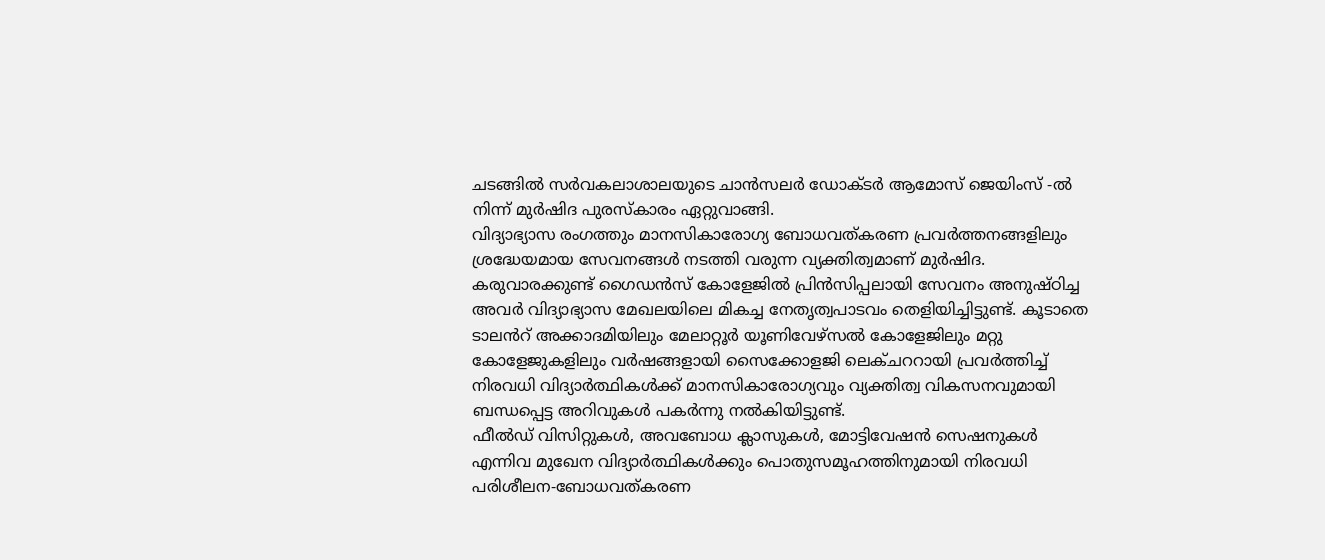ചടങ്ങിൽ സർവകലാശാലയുടെ ചാൻസലർ ഡോക്ടർ ആമോസ് ജെയിംസ് -ൽ നിന്ന് മുർഷിദ പുരസ്കാരം ഏറ്റുവാങ്ങി.
വിദ്യാഭ്യാസ രംഗത്തും മാനസികാരോഗ്യ ബോധവത്കരണ പ്രവർത്തനങ്ങളിലും ശ്രദ്ധേയമായ സേവനങ്ങൾ നടത്തി വരുന്ന വ്യക്തിത്വമാണ് മുർഷിദ.
കരുവാരക്കുണ്ട് ഗൈഡൻസ് കോളേജിൽ പ്രിൻസിപ്പലായി സേവനം അനുഷ്ഠിച്ച അവർ വിദ്യാഭ്യാസ മേഖലയിലെ മികച്ച നേതൃത്വപാടവം തെളിയിച്ചിട്ടുണ്ട്. കൂടാതെ ടാലൻറ് അക്കാദമിയിലും മേലാറ്റൂർ യൂണിവേഴ്സൽ കോളേജിലും മറ്റു കോളേജുകളിലും വർഷങ്ങളായി സൈക്കോളജി ലെക്ചററായി പ്രവർത്തിച്ച് നിരവധി വിദ്യാർത്ഥികൾക്ക് മാനസികാരോഗ്യവും വ്യക്തിത്വ വികസനവുമായി ബന്ധപ്പെട്ട അറിവുകൾ പകർന്നു നൽകിയിട്ടുണ്ട്.
ഫീൽഡ് വിസിറ്റുകൾ, അവബോധ ക്ലാസുകൾ, മോട്ടിവേഷൻ സെഷനുകൾ എന്നിവ മുഖേന വിദ്യാർത്ഥികൾക്കും പൊതുസമൂഹത്തിനുമായി നിരവധി പരിശീലന-ബോധവത്കരണ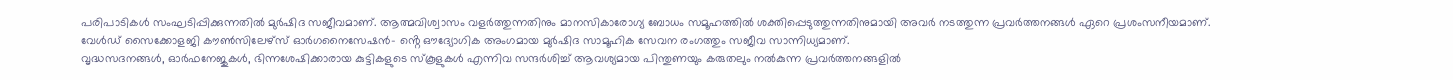പരിപാടികൾ സംഘടിപ്പിക്കുന്നതിൽ മുർഷിദ സജീവമാണ്. ആത്മവിശ്വാസം വളർത്തുന്നതിനും മാനസികാരോഗ്യ ബോധം സമൂഹത്തിൽ ശക്തിപ്പെടുത്തുന്നതിനുമായി അവർ നടത്തുന്ന പ്രവർത്തനങ്ങൾ ഏറെ പ്രശംസനീയമാണ്.
വേൾഡ് സൈക്കോളജി കൗൺസിലേഴ്സ് ഓർഗനൈസേഷൻ- ൻ്റെ ഔദ്യോഗിക അംഗമായ മുർഷിദ സാമൂഹിക സേവന രംഗത്തും സജീവ സാന്നിധ്യമാണ്.
വൃദ്ധസദനങ്ങൾ, ഓർഫനേജുകൾ, ഭിന്നശേഷിക്കാരായ കുട്ടികളുടെ സ്കൂളുകൾ എന്നിവ സന്ദർശിച്ച് ആവശ്യമായ പിന്തുണയും കരുതലും നൽകുന്ന പ്രവർത്തനങ്ങളിൽ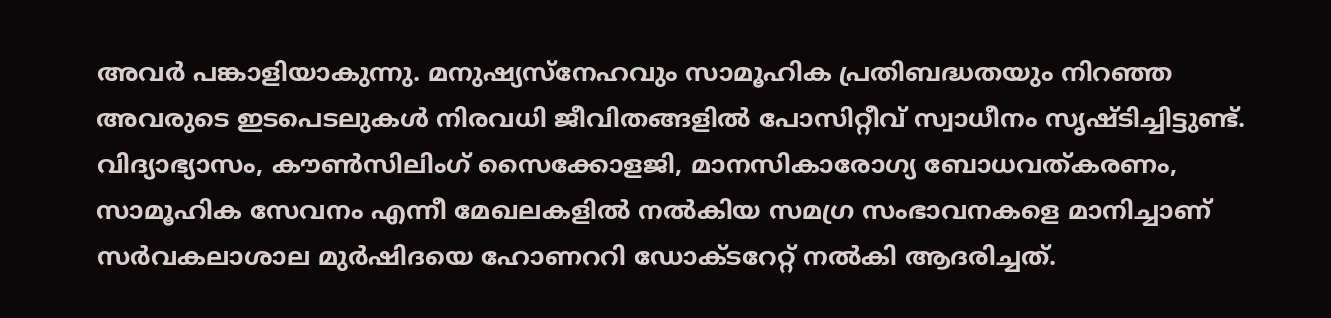അവർ പങ്കാളിയാകുന്നു. മനുഷ്യസ്നേഹവും സാമൂഹിക പ്രതിബദ്ധതയും നിറഞ്ഞ അവരുടെ ഇടപെടലുകൾ നിരവധി ജീവിതങ്ങളിൽ പോസിറ്റീവ് സ്വാധീനം സൃഷ്ടിച്ചിട്ടുണ്ട്.
വിദ്യാഭ്യാസം, കൗൺസിലിംഗ് സൈക്കോളജി, മാനസികാരോഗ്യ ബോധവത്കരണം, സാമൂഹിക സേവനം എന്നീ മേഖലകളിൽ നൽകിയ സമഗ്ര സംഭാവനകളെ മാനിച്ചാണ് സർവകലാശാല മുർഷിദയെ ഹോണററി ഡോക്ടറേറ്റ് നൽകി ആദരിച്ചത്.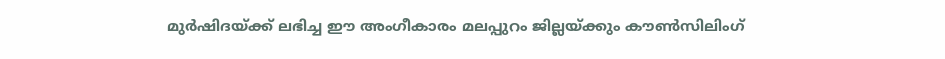മുർഷിദയ്ക്ക് ലഭിച്ച ഈ അംഗീകാരം മലപ്പുറം ജില്ലയ്ക്കും കൗൺസിലിംഗ്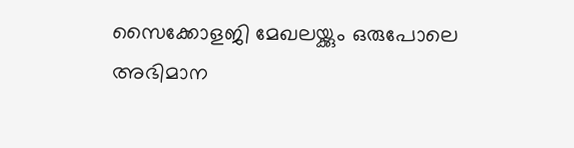സൈക്കോളജി മേഖലയ്ക്കും ഒരുപോലെ അഭിമാന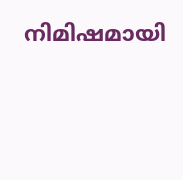നിമിഷമായി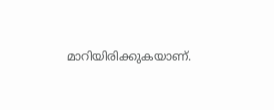മാറിയിരിക്കുകയാണ്.